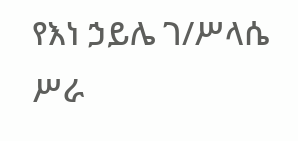የእነ ኃይሌ ገ/ሥላሴ ሥራ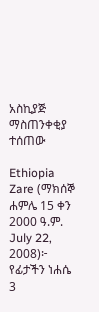አስኪያጅ ማስጠንቀቂያ ተሰጠው

Ethiopia Zare (ማክሰኞ ሐምሌ 15 ቀን 2000 ዓ.ም. July 22, 2008)፦ የፊታችን ነሐሴ 3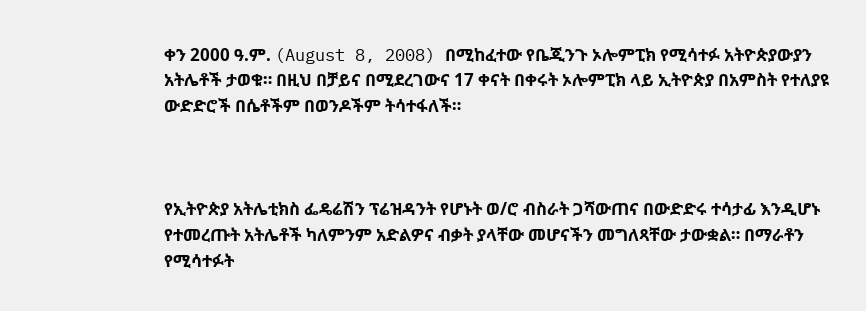ቀን 2000 ዓ.ም. (August 8, 2008) በሚከፈተው የቤጂንጉ ኦሎምፒክ የሚሳተፉ አትዮጵያውያን አትሌቶች ታወቁ። በዚህ በቻይና በሚደረገውና 17 ቀናት በቀሩት ኦሎምፒክ ላይ ኢትዮጵያ በአምስት የተለያዩ ውድድሮች በሴቶችም በወንዶችም ትሳተፋለች።



የኢትዮጵያ አትሌቲክስ ፌዴሬሽን ፕሬዝዳንት የሆኑት ወ/ሮ ብስራት ጋሻውጠና በውድድሩ ተሳታፊ እንዲሆኑ የተመረጡት አትሌቶች ካለምንም አድልዎና ብቃት ያላቸው መሆናችን መግለጻቸው ታውቋል። በማራቶን የሚሳተፉት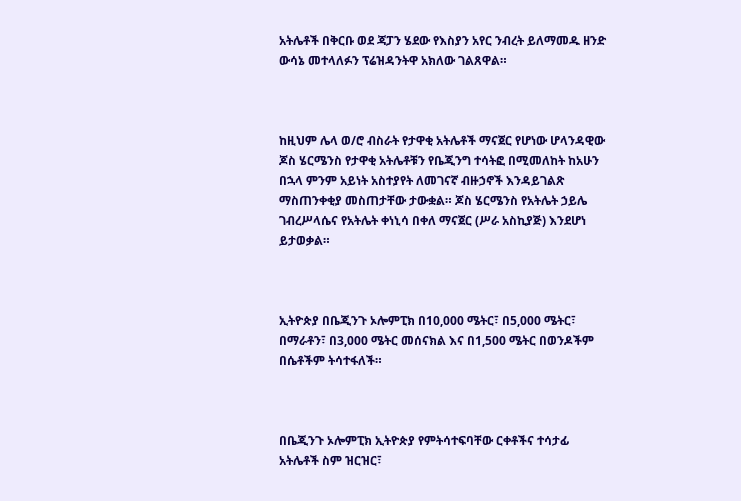አትሌቶች በቅርቡ ወደ ጃፓን ሄደው የእስያን አየር ንብረት ይለማመዱ ዘንድ ውሳኔ መተላለፉን ፕሬዝዳንትዋ አክለው ገልጸዋል።



ከዚህም ሌላ ወ/ሮ ብስራት የታዋቂ አትሌቶች ማናጀር የሆነው ሆላንዳዊው ጆስ ሄርሜንስ የታዋቂ አትሌቶቹን የቤጂንግ ተሳትፎ በሚመለከት ከአሁን በኋላ ምንም አይነት አስተያየት ለመገናኛ ብዙኃኖች እንዳይገልጽ ማስጠንቀቂያ መስጠታቸው ታውቋል። ጆስ ሄርሜንስ የአትሌት ኃይሌ ገብረሥላሴና የአትሌት ቀነኒሳ በቀለ ማናጀር (ሥራ አስኪያጅ) እንደሆነ ይታወቃል።



ኢትዮጵያ በቤጂንጉ ኦሎምፒክ በ10,000 ሜትር፣ በ5,000 ሜትር፣ በማራቶን፣ በ3,000 ሜትር መሰናክል እና በ1,500 ሜትር በወንዶችም በሴቶችም ትሳተፋለች።



በቤጂንጉ ኦሎምፒክ ኢትዮጵያ የምትሳተፍባቸው ርቀቶችና ተሳታፊ አትሌቶች ስም ዝርዝር፣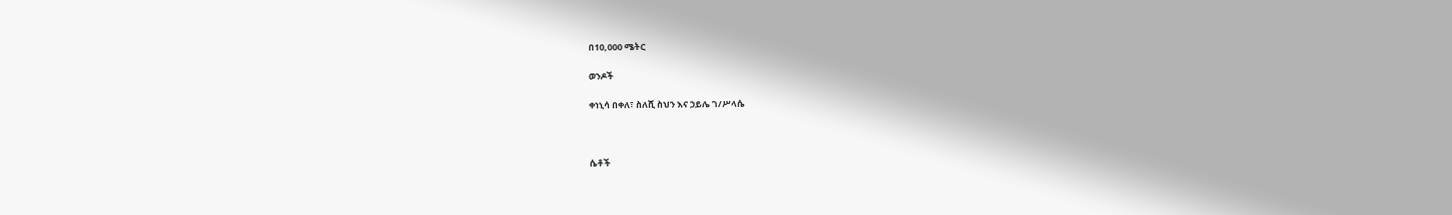በ10,000 ሜትር

ወንዶች

ቀነኒሳ በቀለ፣ ስለሺ ስህን እና ኃይሌ ገ/ሥላሴ



ሴቶች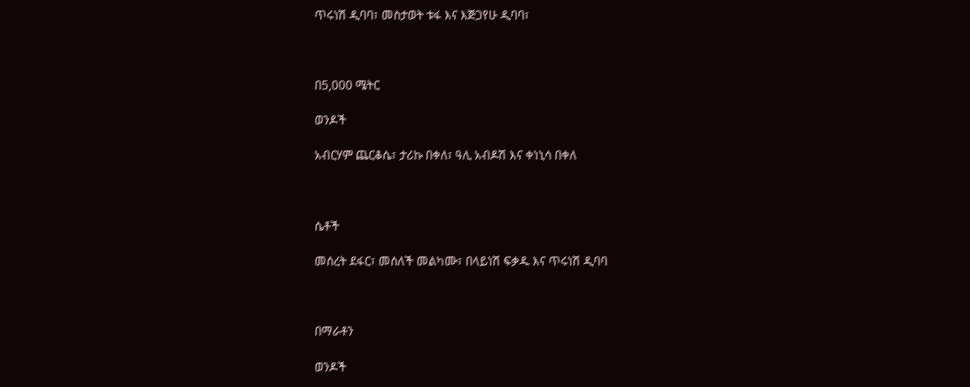ጥሩነሽ ዲባባ፣ መስታወት ቱፋ እና እጅጋየሁ ዲባባ፣



በ5,000 ሜትር

ወንዶች

አብርሃም ጨርቆሴ፣ ታሪኩ በቀለ፣ ዓሊ አብዶሽ እና ቀነኒሳ በቀለ



ሴቶች

መሰረት ደፋር፣ መሰለች መልካሙ፣ በላይነሽ ፍቃዱ እና ጥሩነሽ ዲባባ



በማራቶን

ወንዶች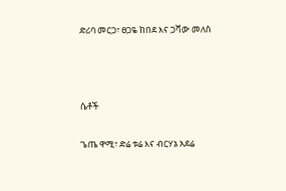ድሪባ መርጋ፣ ፀጋዬ ከበደ እና ጋሻው መለስ



ሴቶች

ጌጤ ዋሚ፣ ድሬ ቱሬ እና ብርሃኔ አደሬ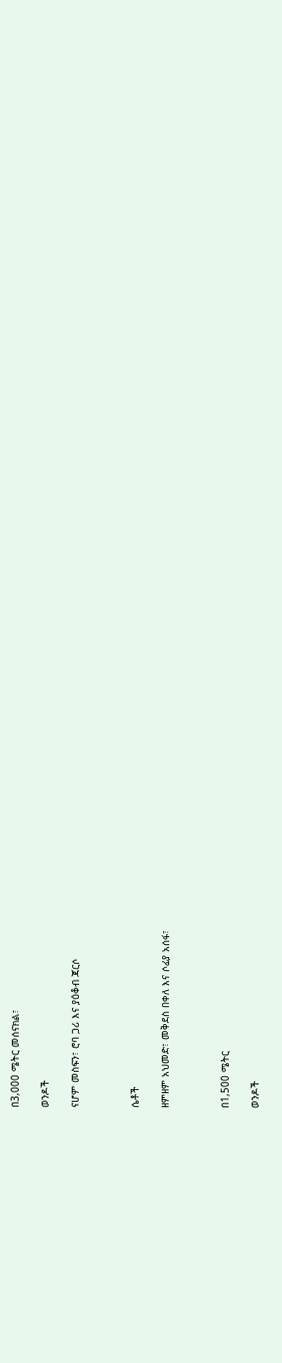በ3,000 ሜትር መሰናክል፣

ወንዶች

ናሆም መስፍን፣ ሮባ ጋሪ እና ያዕቆብ ጃርሶ



ሴቶች

ዘምዘም አህመድ፣ መቅደስ በቀለ እና ሶፊያ አሰፋ፣



በ1,500 ሜትር

ወንዶች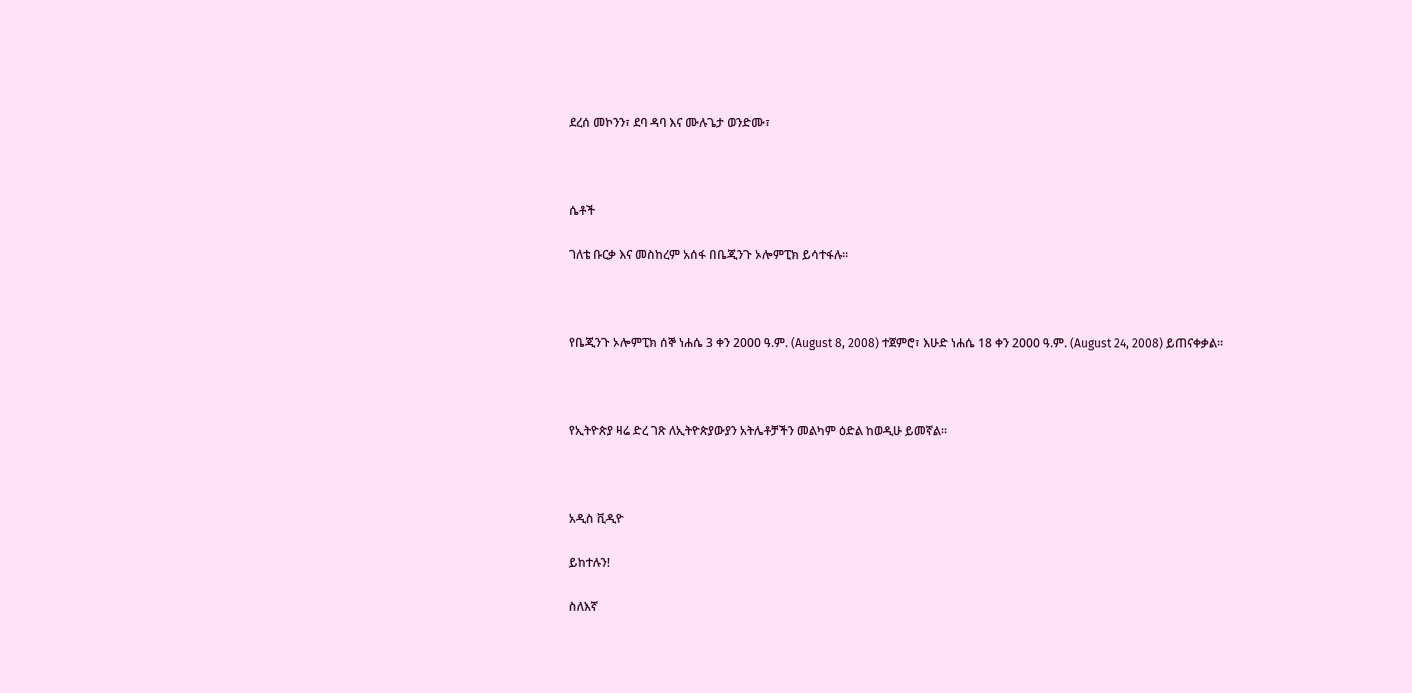ደረሰ መኮንን፣ ደባ ዳባ እና ሙሉጌታ ወንድሙ፣



ሴቶች

ገለቴ ቡርቃ እና መስከረም አሰፋ በቤጂንጉ ኦሎምፒክ ይሳተፋሉ።



የቤጂንጉ ኦሎምፒክ ሰኞ ነሐሴ 3 ቀን 2000 ዓ.ም. (August 8, 2008) ተጀምሮ፣ እሁድ ነሐሴ 18 ቀን 2000 ዓ.ም. (August 24, 2008) ይጠናቀቃል።



የኢትዮጵያ ዛሬ ድረ ገጽ ለኢትዮጵያውያን አትሌቶቻችን መልካም ዕድል ከወዲሁ ይመኛል።



አዲስ ቪዲዮ

ይከተሉን!

ስለእኛ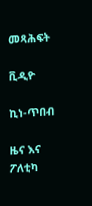መጻሕፍት

ቪዲዮ

ኪነ-ጥበብ

ዜና እና ፖለቲካ